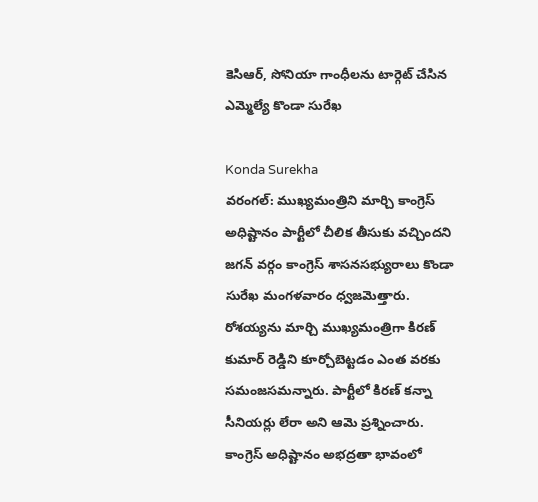కెసిఆర్, సోనియా గాంధీలను టార్గెట్ చేసిన ఎమ్మెల్యే కొండా సురేఖ

Konda Surekha
వరంగల్: ముఖ్యమంత్రిని మార్చి కాంగ్రెస్ అధిష్టానం పార్టీలో చీలిక తీసుకు వచ్చిందని జగన్ వర్గం కాంగ్రెస్ శాసనసభ్యురాలు కొండా సురేఖ మంగళవారం ధ్వజమెత్తారు. రోశయ్యను మార్చి ముఖ్యమంత్రిగా కిరణ్ కుమార్ రెడ్డిని కూర్చోబెట్టడం ఎంత వరకు సమంజసమన్నారు. పార్టీలో కిరణ్ కన్నా సీనియర్లు లేరా అని ఆమె ప్రశ్నించారు. కాంగ్రెస్ అధిష్టానం అభద్రతా భావంలో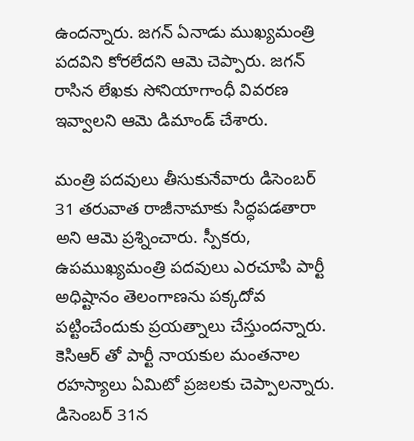ఉందన్నారు. జగన్ ఏనాడు ముఖ్యమంత్రి పదవిని కోరలేదని ఆమె చెప్పారు. జగన్ రాసిన లేఖకు సోనియాగాంధీ వివరణ ఇవ్వాలని ఆమె డిమాండ్ చేశారు.

మంత్రి పదవులు తీసుకునేవారు డిసెంబర్ 31 తరువాత రాజీనామాకు సిద్ధపడతారా అని ఆమె ప్రశ్నించారు. స్పీకరు, ఉపముఖ్యమంత్రి పదవులు ఎరచూపి పార్టీ అధిష్టానం తెలంగాణను పక్కదోవ పట్టించేందుకు ప్రయత్నాలు చేస్తుందన్నారు. కెసిఆర్ తో పార్టీ నాయకుల మంతనాల రహస్యాలు ఏమిటో ప్రజలకు చెప్పాలన్నారు. డిసెంబర్ 31న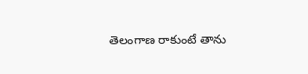తెలంగాణ రాకుంటే తాను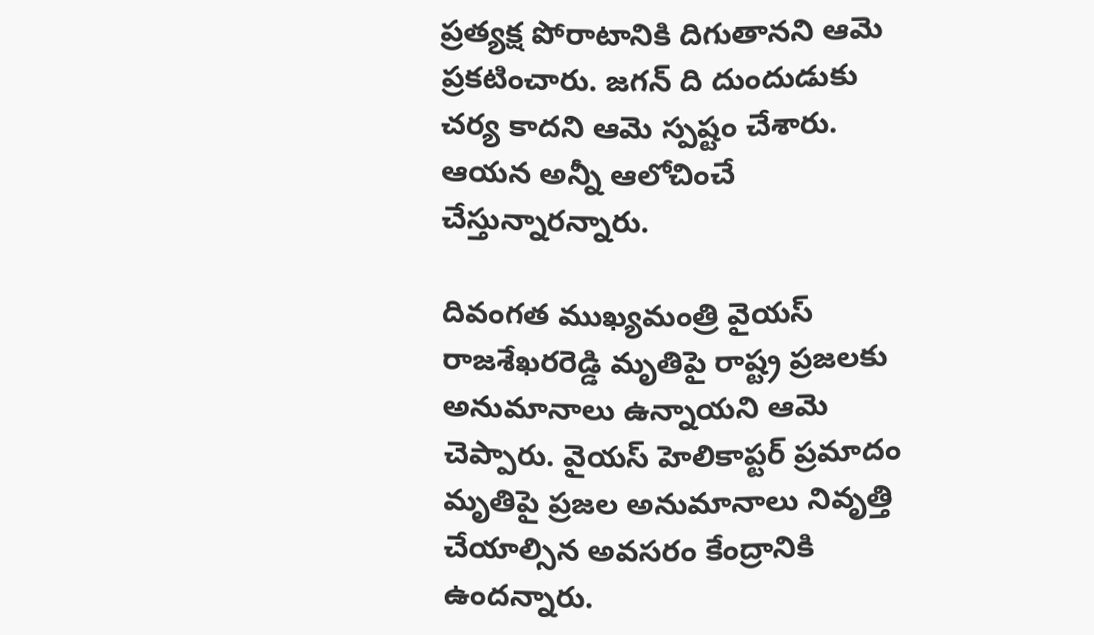ప్రత్యక్ష పోరాటానికి దిగుతానని ఆమె ప్రకటించారు. జగన్ ది దుందుడుకు చర్య కాదని ఆమె స్పష్టం చేశారు. ఆయన అన్నీ ఆలోచించే చేస్తున్నారన్నారు.

దివంగత ముఖ్యమంత్రి వైయస్ రాజశేఖరరెడ్డి మృతిపై రాష్ట్ర ప్రజలకు అనుమానాలు ఉన్నాయని ఆమె చెప్పారు. వైయస్ హెలికాప్టర్ ప్రమాదం మృతిపై ప్రజల అనుమానాలు నివృత్తి చేయాల్సిన అవసరం కేంద్రానికి ఉందన్నారు.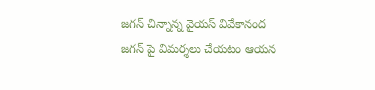జగన్ చిన్నాన్న వైయస్ వివేకానంద జగన్ పై విమర్శలు చేయటం ఆయన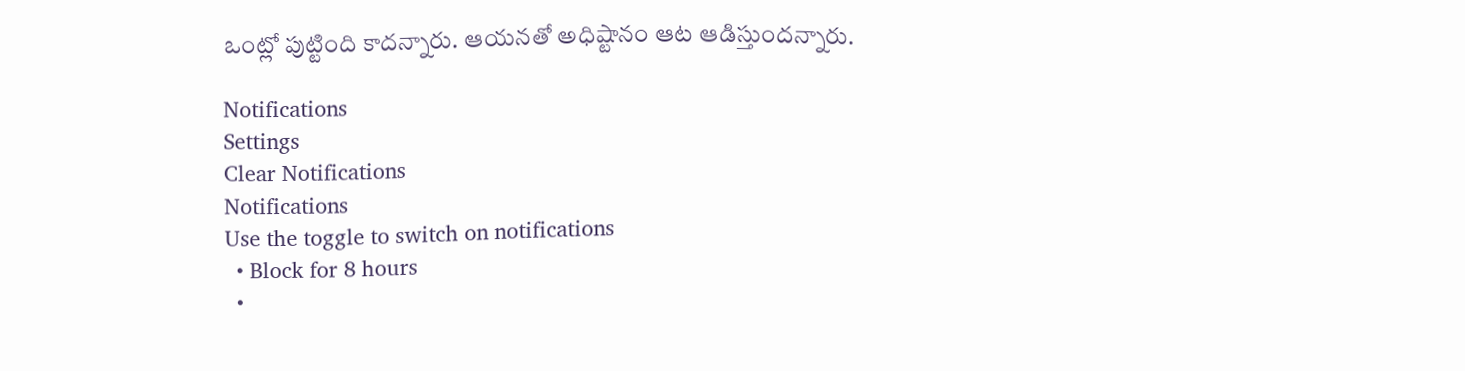ఒంట్లో పుట్టింది కాదన్నారు. ఆయనతో అధిష్టానం ఆట ఆడిస్తుందన్నారు.

Notifications
Settings
Clear Notifications
Notifications
Use the toggle to switch on notifications
  • Block for 8 hours
  •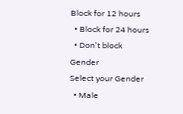Block for 12 hours
  • Block for 24 hours
  • Don't block
Gender
Select your Gender
  • Male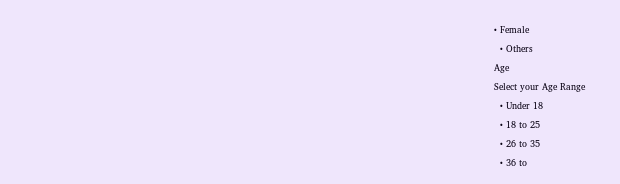• Female
  • Others
Age
Select your Age Range
  • Under 18
  • 18 to 25
  • 26 to 35
  • 36 to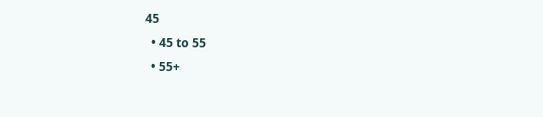45
  • 45 to 55
  • 55+